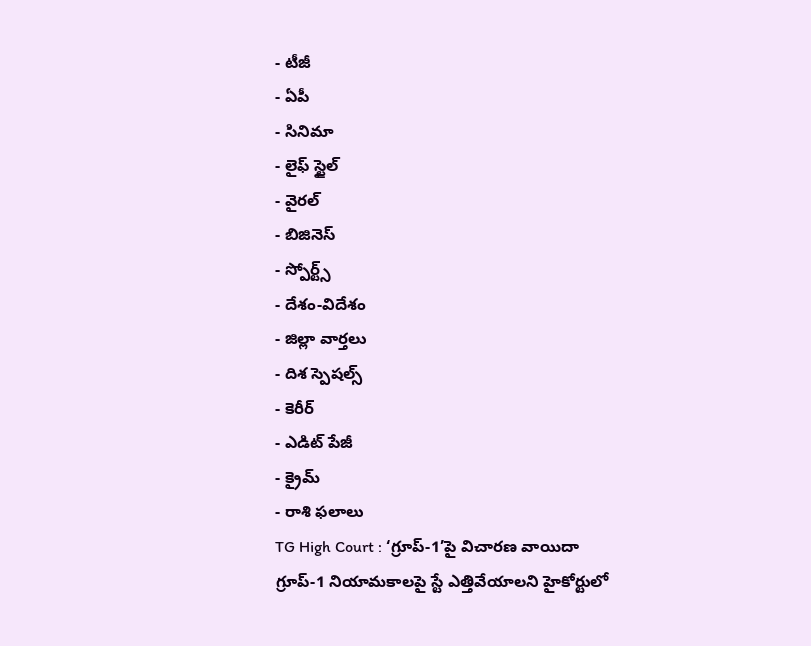- టీజీ
- ఏపీ
- సినిమా
- లైఫ్ స్టైల్
- వైరల్
- బిజినెస్
- స్పోర్ట్స్
- దేశం-విదేశం
- జిల్లా వార్తలు
- దిశ స్పెషల్స్
- కెరీర్
- ఎడిట్ పేజీ
- క్రైమ్
- రాశి ఫలాలు
TG High Court : ‘గ్రూప్-1’పై విచారణ వాయిదా
గ్రూప్-1 నియామకాలపై స్టే ఎత్తివేయాలని హైకోర్టులో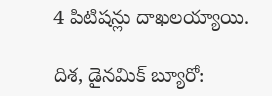4 పిటిషన్లు దాఖలయ్యాయి.

దిశ, డైనమిక్ బ్యూరో: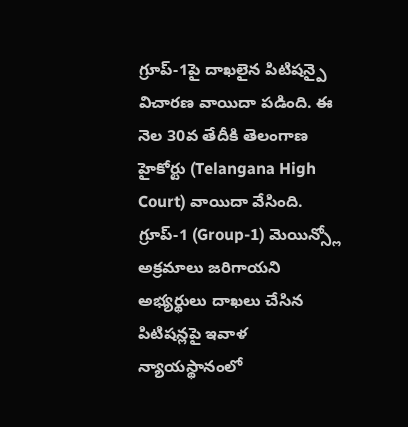గ్రూప్-1పై దాఖలైన పిటిషన్పై విచారణ వాయిదా పడింది. ఈ నెల 30వ తేదీకి తెలంగాణ హైకోర్టు (Telangana High Court) వాయిదా వేసింది. గ్రూప్-1 (Group-1) మెయిన్స్లో అక్రమాలు జరిగాయని అభ్యర్థులు దాఖలు చేసిన పిటిషన్లపై ఇవాళ న్యాయస్థానంలో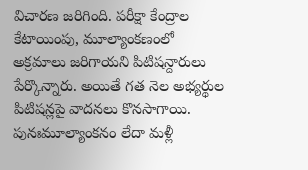విచారణ జరిగింది. పరీక్షా కేంద్రాల కేటాయింపు, మూల్యాంకణంలో అక్రమాలు జరిగాయని పిటిషన్దారులు పేర్కొన్నారు. అయితే గత నెల అభ్యర్థుల పిటిషన్లపై వాదనలు కొనసాగాయి. పునఃమూల్యాంకనం లేదా మళ్లీ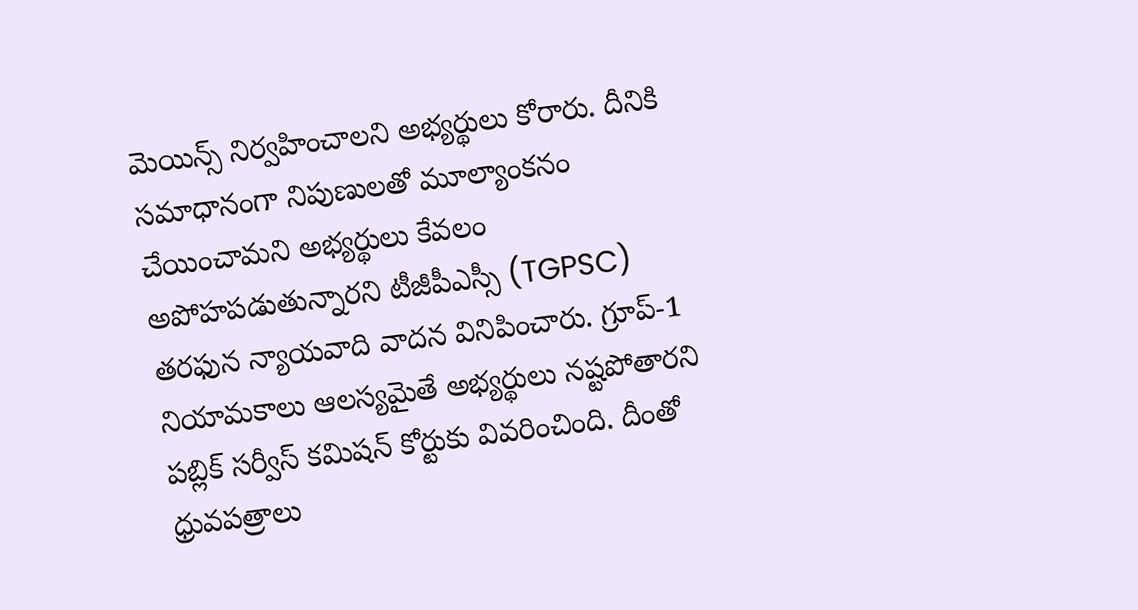మెయిన్స్ నిర్వహించాలని అభ్యర్థులు కోరారు. దీనికి సమాధానంగా నిపుణులతో మూల్యాంకనం చేయించామని అభ్యర్థులు కేవలం అపోహపడుతున్నారని టీజీపీఎస్సీ (TGPSC) తరఫున న్యాయవాది వాదన వినిపించారు. గ్రూప్-1 నియామకాలు ఆలస్యమైతే అభ్యర్థులు నష్టపోతారని పబ్లిక్ సర్వీస్ కమిషన్ కోర్టుకు వివరించింది. దీంతో ధ్రువపత్రాలు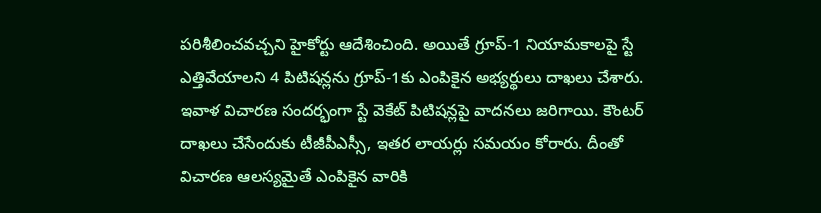పరిశీలించవచ్చని హైకోర్టు ఆదేశించింది. అయితే గ్రూప్-1 నియామకాలపై స్టే ఎత్తివేయాలని 4 పిటిషన్లను గ్రూప్-1కు ఎంపికైన అభ్యర్థులు దాఖలు చేశారు. ఇవాళ విచారణ సందర్భంగా స్టే వెకేట్ పిటిషన్లపై వాదనలు జరిగాయి. కౌంటర్ దాఖలు చేసేందుకు టీజీపీఎస్సీ, ఇతర లాయర్లు సమయం కోరారు. దీంతో విచారణ ఆలస్యమైతే ఎంపికైన వారికి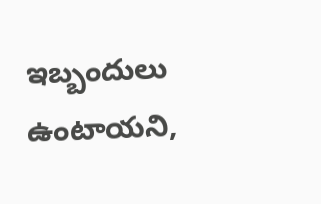ఇబ్బందులు ఉంటాయని,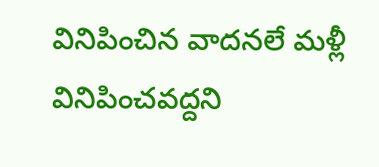వినిపించిన వాదనలే మళ్లీ వినిపించవద్దని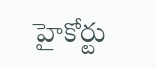హైకోర్టు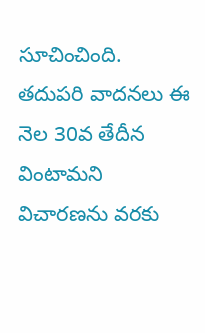సూచించింది. తదుపరి వాదనలు ఈ నెల 30వ తేదీన వింటామని విచారణను వరకు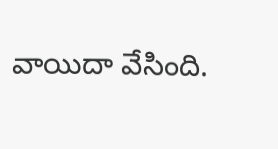వాయిదా వేసింది.